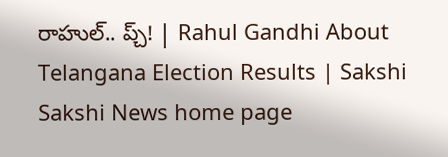రాహుల్‌.. ప్చ్‌! | Rahul Gandhi About Telangana Election Results | Sakshi
Sakshi News home page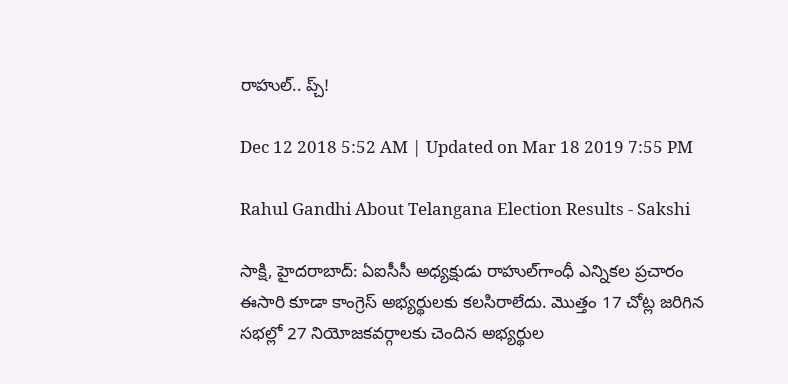రాహుల్‌.. ప్చ్‌!

Dec 12 2018 5:52 AM | Updated on Mar 18 2019 7:55 PM

Rahul Gandhi About Telangana Election Results - Sakshi

సాక్షి, హైదరాబాద్‌: ఏఐసీసీ అధ్యక్షుడు రాహుల్‌గాంధీ ఎన్నికల ప్రచారం ఈసారి కూడా కాంగ్రెస్‌ అభ్యర్థులకు కలసిరాలేదు. మొత్తం 17 చోట్ల జరిగిన సభల్లో 27 నియోజకవర్గాలకు చెందిన అభ్యర్థుల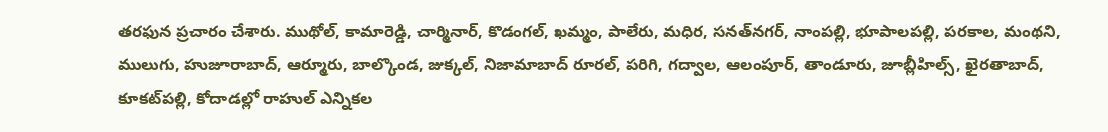తరఫున ప్రచారం చేశారు. ముథోల్, కామారెడ్డి, చార్మినార్, కొడంగల్, ఖమ్మం, పాలేరు, మధిర, సనత్‌నగర్, నాంపల్లి, భూపాలపల్లి, పరకాల, మంథని, ములుగు, హుజూరాబాద్, ఆర్మూరు, బాల్కొండ, జుక్కల్, నిజామాబాద్‌ రూరల్, పరిగి, గద్వాల, ఆలంపూర్, తాండూరు, జూబ్లీహిల్స్, ఖైరతాబాద్, కూకట్‌పల్లి, కోదాడల్లో రాహుల్‌ ఎన్నికల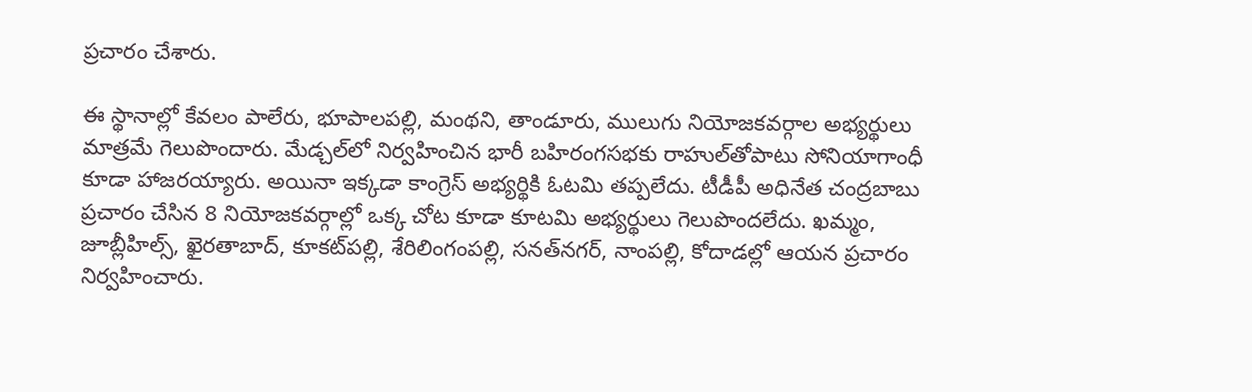ప్రచారం చేశారు.

ఈ స్థానాల్లో కేవలం పాలేరు, భూపాలపల్లి, మంథని, తాండూరు, ములుగు నియోజకవర్గాల అభ్యర్థులు మాత్రమే గెలుపొందారు. మేడ్చల్‌లో నిర్వహించిన భారీ బహిరంగసభకు రాహుల్‌తోపాటు సోనియాగాంధీ కూడా హాజరయ్యారు. అయినా ఇక్కడా కాంగ్రెస్‌ అభ్యర్థికి ఓటమి తప్పలేదు. టీడీపీ అధినేత చంద్రబాబు ప్రచారం చేసిన 8 నియోజకవర్గాల్లో ఒక్క చోట కూడా కూటమి అభ్యర్థులు గెలుపొందలేదు. ఖమ్మం, జూబ్లీహిల్స్, ఖైరతాబాద్, కూకట్‌పల్లి, శేరిలింగంపల్లి, సనత్‌నగర్, నాంపల్లి, కోదాడల్లో ఆయన ప్రచారం నిర్వహించారు.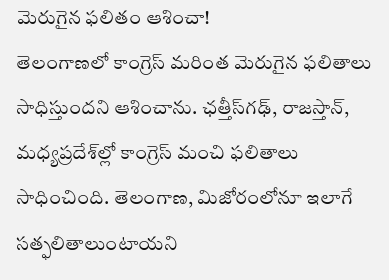మెరుగైన ఫలితం ఆశించా!
తెలంగాణలో కాంగ్రెస్‌ మరింత మెరుగైన ఫలితాలు సాధిస్తుందని ఆశించాను. ఛత్తీస్‌గఢ్, రాజస్తాన్, మధ్యప్రదేశ్‌ల్లో కాంగ్రెస్‌ మంచి ఫలితాలు సాధించింది. తెలంగాణ, మిజోరంలోనూ ఇలాగే సత్ఫలితాలుంటాయని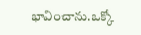భావించాను.ఒక్కో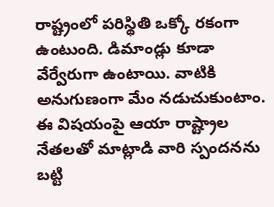రాష్ట్రంలో పరిస్థితి ఒక్కో రకంగా ఉంటుంది. డిమాండ్లు కూడా వేర్వేరుగా ఉంటాయి. వాటికి అనుగుణంగా మేం నడుచుకుంటాం. ఈ విషయంపై ఆయా రాష్ట్రాల నేతలతో మాట్లాడి వారి స్పందనను బట్టి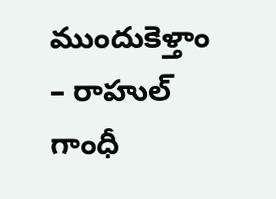ముందుకెళ్తాం
– రాహుల్‌ గాంధీ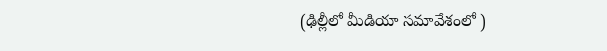(ఢిల్లీలో మీడియా సమావేశంలో )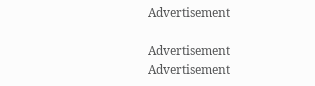Advertisement

Advertisement
Advertisement